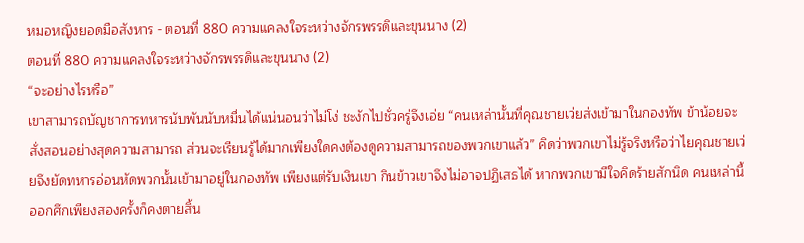หมอหญิงยอดมือสังหาร - ตอนที่ 880 ความแคลงใจระหว่างจักรพรรดิและขุนนาง (2)
ตอนที่ 880 ความแคลงใจระหว่างจักรพรรดิและขุนนาง (2)
“จะอย่างไรหรือ”
เขาสามารถบัญชาการทหารนับพันนับหมื่นได้แน่นอนว่าไม่โง่ ชะงักไปชั่วครู่จึงเอ่ย “คนเหล่านั้นที่คุณชายเว่ยส่งเข้ามาในกองทัพ ข้าน้อยจะสั่งสอนอย่างสุดความสามารถ ส่วนจะเรียนรู้ได้มากเพียงใดคงต้องดูความสามารถของพวกเขาแล้ว” คิดว่าพวกเขาไม่รู้จริงหรือว่าไยคุณชายเว่ยจึงยัดทหารอ่อนหัดพวกนั้นเข้ามาอยู่ในกองทัพ เพียงแต่รับเงินเขา กินข้าวเขาจึงไม่อาจปฏิเสธได้ หากพวกเขามีใจคิดร้ายสักนิด คนเหล่านี้ออกศึกเพียงสองครั้งก็คงตายสิ้น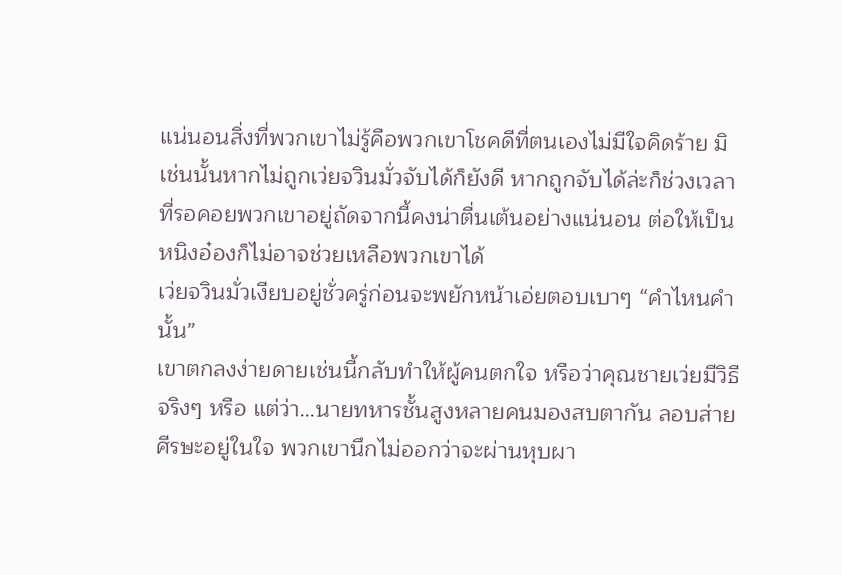แน่นอนสิ่งที่พวกเขาไม่รู้คือพวกเขาโชคดีที่ตนเองไม่มีใจคิดร้าย มิเช่นนั้นหากไม่ถูกเว่ยจวินมั่วจับได้ก็ยังดี หากถูกจับได้ล่ะก็ช่วงเวลาที่รอคอยพวกเขาอยู่ถัดจากนี้คงน่าตื่นเต้นอย่างแน่นอน ต่อให้เป็นหนิงอ๋องก็ไม่อาจช่วยเหลือพวกเขาได้
เว่ยจวินมั่วเงียบอยู่ชั่วครู่ก่อนจะพยักหน้าเอ่ยตอบเบาๆ “คำไหนคำนั้น”
เขาตกลงง่ายดายเช่นนี้กลับทำให้ผู้คนตกใจ หรือว่าคุณชายเว่ยมีวิธีจริงๆ หรือ แต่ว่า…นายทหารชั้นสูงหลายคนมองสบตากัน ลอบส่ายศีรษะอยู่ในใจ พวกเขานึกไม่ออกว่าจะผ่านหุบผา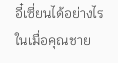อี๋เซี่ยนได้อย่างไร ในเมื่อคุณชาย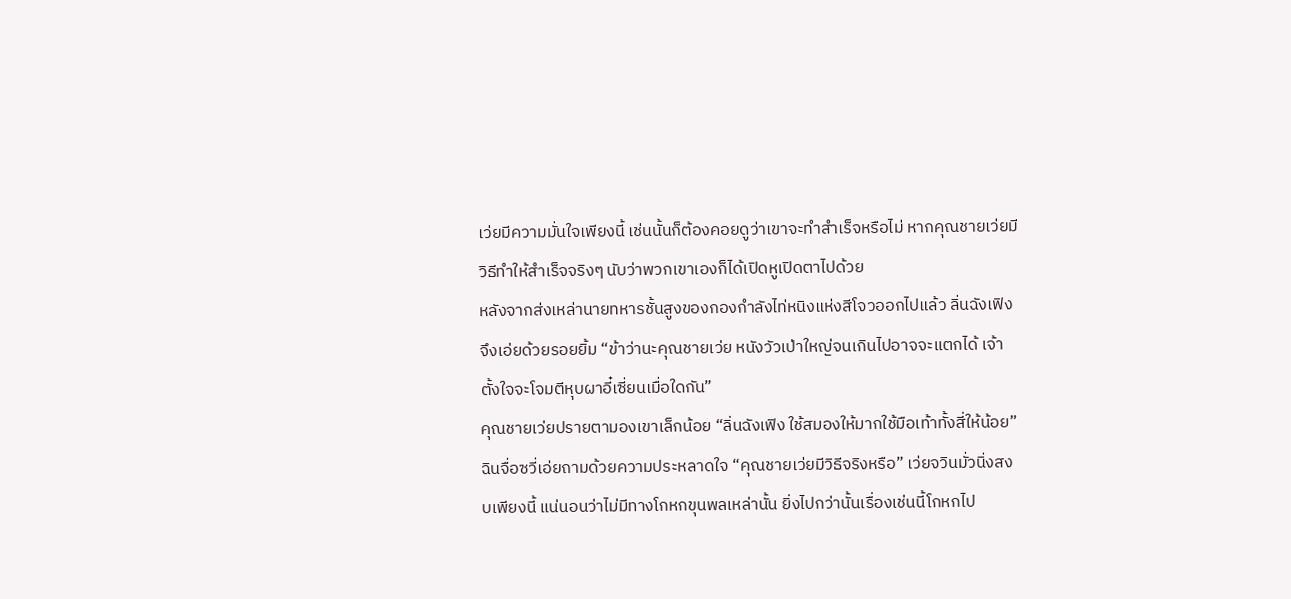เว่ยมีความมั่นใจเพียงนี้ เช่นนั้นก็ต้องคอยดูว่าเขาจะทำสำเร็จหรือไม่ หากคุณชายเว่ยมีวิธีทำให้สำเร็จจริงๆ นับว่าพวกเขาเองก็ได้เปิดหูเปิดตาไปด้วย
หลังจากส่งเหล่านายทหารชั้นสูงของกองกำลังไท่หนิงแห่งสีโจวออกไปแล้ว ลิ่นฉังเฟิงจึงเอ่ยด้วยรอยยิ้ม “ข้าว่านะคุณชายเว่ย หนังวัวเป่าใหญ่จนเกินไปอาจจะแตกได้ เจ้าตั้งใจจะโจมตีหุบผาอี๋เซี่ยนเมื่อใดกัน”
คุณชายเว่ยปรายตามองเขาเล็กน้อย “ลิ่นฉังเฟิง ใช้สมองให้มากใช้มือเท้าทั้งสี่ให้น้อย”
ฉินจื่อซวี่เอ่ยถามด้วยความประหลาดใจ “คุณชายเว่ยมีวิธีจริงหรือ” เว่ยจวินมั่วนิ่งสงบเพียงนี้ แน่นอนว่าไม่มีทางโกหกขุนพลเหล่านั้น ยิ่งไปกว่านั้นเรื่องเช่นนี้โกหกไป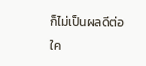ก็ไม่เป็นผลดีต่อใค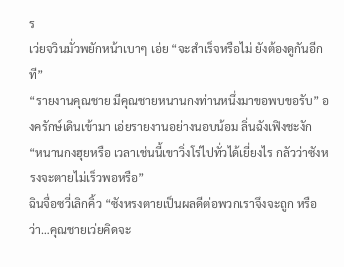ร
เว่ยจวินมั่วพยักหน้าเบาๆ เอ่ย “จะสำเร็จหรือไม่ ยังต้องดูกันอีกที”
“รายงานคุณชาย มีคุณชายหนานกงท่านหนึ่งมาขอพบขอรับ” องครักษ์เดินเข้ามา เอ่ยรายงานอย่างนอบน้อม ลิ่นฉังเฟิงชะงัก “หนานกงฮุยหรือ เวลาเช่นนี้เขาวิ่งโร่ไปทั่วได้เยี่ยงไร กลัวว่าซังหรงจะตายไม่เร็วพอหรือ”
ฉินจื่อซวี่เลิกคิ้ว “ซังหรงตายเป็นผลดีต่อพวกเราจึงจะถูก หรือว่า…คุณชายเว่ยคิดจะ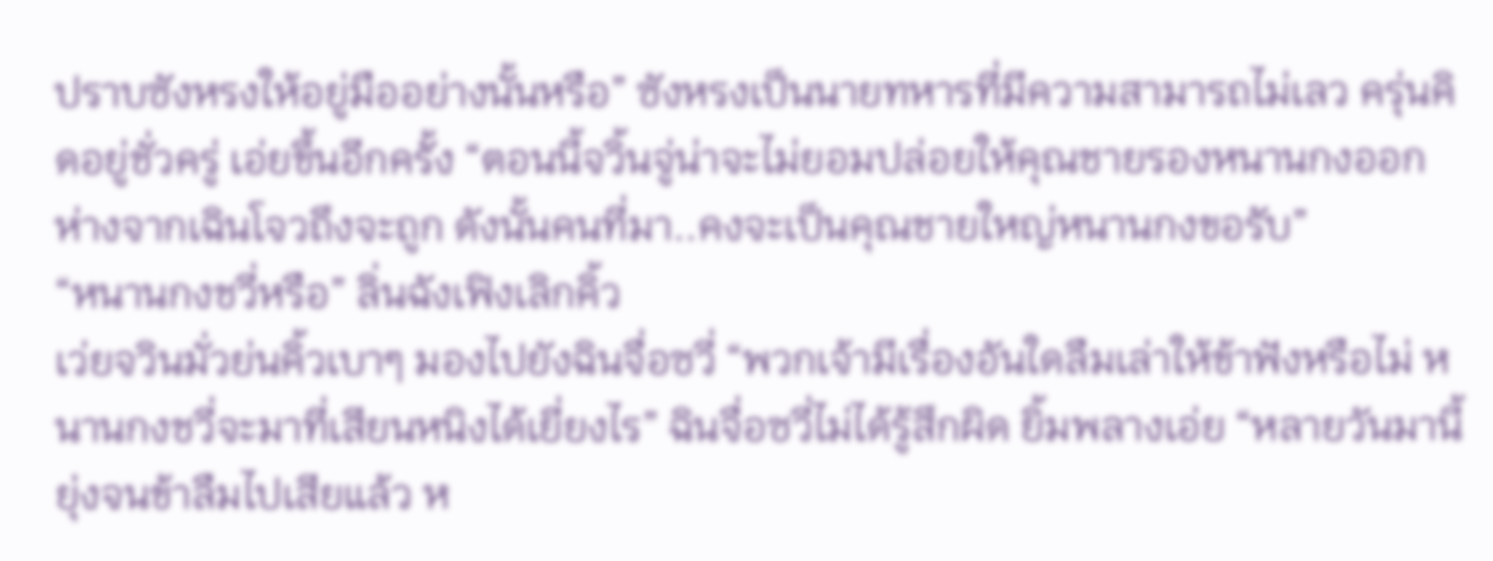ปราบซังหรงให้อยู่มืออย่างนั้นหรือ” ซังหรงเป็นนายทหารที่มีความสามารถไม่เลว ครุ่นคิดอยู่ชั่วครู่ เอ่ยขึ้นอีกครั้ง “ตอนนี้จวิ้นจู่น่าจะไม่ยอมปล่อยให้คุณชายรองหนานกงออกห่างจากเฉินโจวถึงจะถูก ดังนั้นคนที่มา..คงจะเป็นคุณชายใหญ่หนานกงขอรับ”
“หนานกงชวี่หรือ” ลิ่นฉังเฟิงเลิกคิ้ว
เว่ยจวินมั่วย่นคิ้วเบาๆ มองไปยังฉินจื่อซวี่ “พวกเจ้ามีเรื่องอันใดลืมเล่าให้ข้าฟังหรือไม่ หนานกงชวี่จะมาที่เสียนหนิงได้เยี่ยงไร” ฉินจื่อซวี่ไม่ได้รู้สึกผิด ยิ้มพลางเอ่ย “หลายวันมานี้ยุ่งจนข้าลืมไปเสียแล้ว ห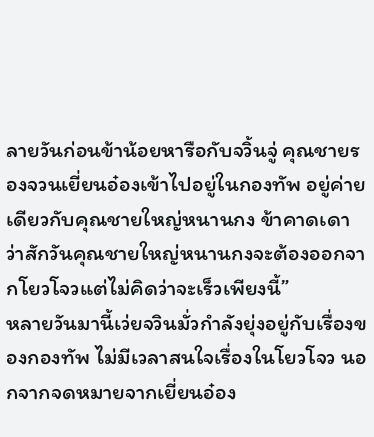ลายวันก่อนข้าน้อยหารือกับจวิ้นจู่ คุณชายรองจวนเยี่ยนอ๋องเข้าไปอยู่ในกองทัพ อยู่ค่ายเดียวกับคุณชายใหญ่หนานกง ข้าคาดเดาว่าสักวันคุณชายใหญ่หนานกงจะต้องออกจากโยวโจวแต่ไม่คิดว่าจะเร็วเพียงนี้”
หลายวันมานี้เว่ยจวินมั่วกำลังยุ่งอยู่กับเรื่องของกองทัพ ไม่มีเวลาสนใจเรื่องในโยวโจว นอกจากจดหมายจากเยี่ยนอ๋อง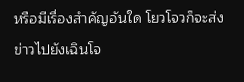หรือมีเรื่องสำคัญอันใด โยวโจวก็จะส่งข่าวไปยังเฉินโจ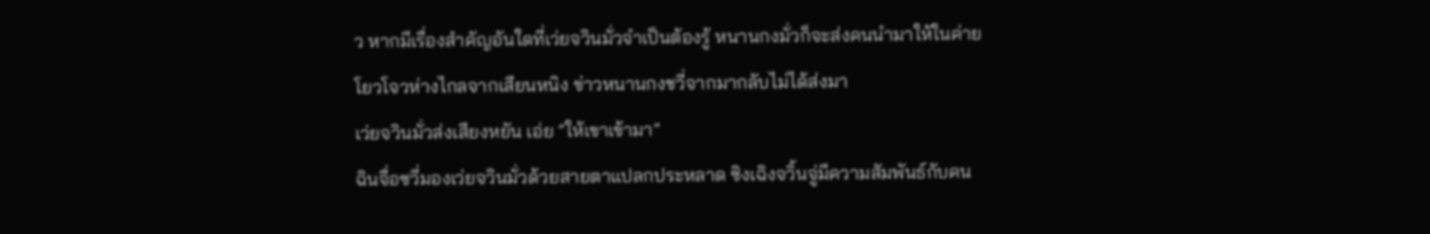ว หากมีเรื่องสำคัญอันใดที่เว่ยจวินมั่วจำเป็นต้องรู้ หนานกงมั่วก็จะส่งคนนำมาให้ในค่าย โยวโจวห่างไกลจากเสียนหนิง ข่าวหนานกงชวี่จากมากลับไม่ได้ส่งมา
เว่ยจวินมั่วส่งเสียงหยัน เอ่ย “ให้เขาเข้ามา”
ฉินจื่อซวี่มองเว่ยจวินมั่วด้วยสายตาแปลกประหลาด ซิงเฉิงจวิ้นจู่มีความสัมพันธ์กับคน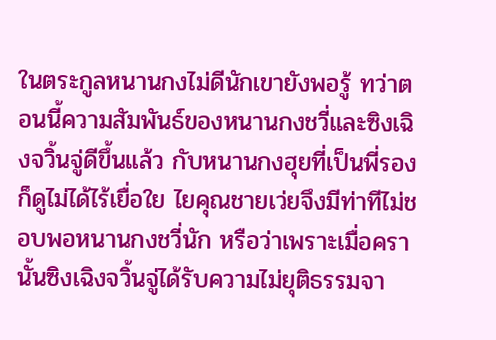ในตระกูลหนานกงไม่ดีนักเขายังพอรู้ ทว่าตอนนี้ความสัมพันธ์ของหนานกงชวี่และซิงเฉิงจวิ้นจู่ดีขึ้นแล้ว กับหนานกงฮุยที่เป็นพี่รองก็ดูไม่ได้ไร้เยื่อใย ไยคุณชายเว่ยจึงมีท่าทีไม่ชอบพอหนานกงชวี่นัก หรือว่าเพราะเมื่อครานั้นซิงเฉิงจวิ้นจู่ได้รับความไม่ยุติธรรมจา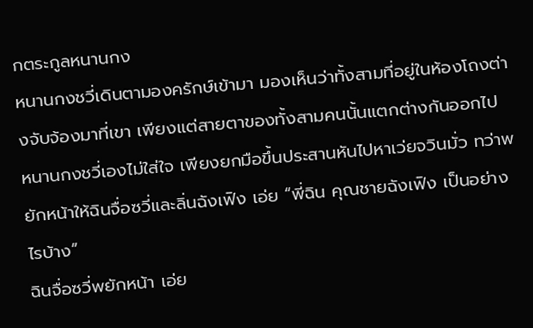กตระกูลหนานกง
หนานกงชวี่เดินตามองครักษ์เข้ามา มองเห็นว่าทั้งสามที่อยู่ในห้องโถงต่างจับจ้องมาที่เขา เพียงแต่สายตาของทั้งสามคนนั้นแตกต่างกันออกไป หนานกงชวี่เองไม่ใส่ใจ เพียงยกมือขึ้นประสานหันไปหาเว่ยจวินมั่ว ทว่าพยักหน้าให้ฉินจื่อซวี่และลิ่นฉังเฟิง เอ่ย “พี่ฉิน คุณชายฉังเฟิง เป็นอย่างไรบ้าง”
ฉินจื่อซวี่พยักหน้า เอ่ย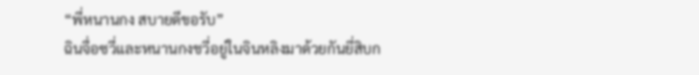“พี่หนานกง สบายดีขอรับ”
ฉินจื่อซวี่และหนานกงชวี่อยู่ในจินหลิงมาด้วยกันยี่สิบก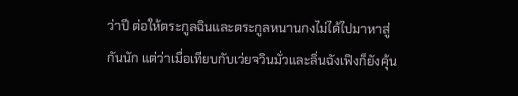ว่าปี ต่อให้ตระกูลฉินและตระกูลหนานกงไม่ได้ไปมาหาสู่กันนัก แต่ว่าเมื่อเทียบกับเว่ยจวินมั่วและลิ่นฉังเฟิงก็ยังคุ้น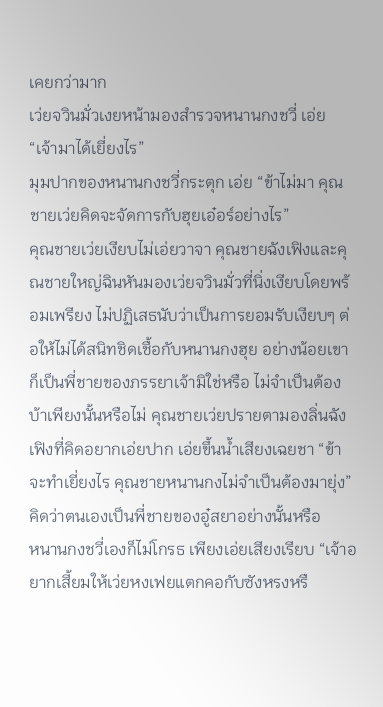เคยกว่ามาก
เว่ยจวินมั่วเงยหน้ามองสำรวจหนานกงชวี่ เอ่ย “เจ้ามาได้เยี่ยงไร”
มุมปากของหนานกงชวี่กระตุก เอ่ย “ข้าไม่มา คุณชายเว่ยคิดจะจัดการกับฮุยเอ๋อร์อย่างไร”
คุณชายเว่ยเงียบไม่เอ่ยวาจา คุณชายฉังเฟิงและคุณชายใหญ่ฉินหันมองเว่ยจวินมั่วที่นิ่งเงียบโดยพร้อมเพรียง ไม่ปฏิเสธนับว่าเป็นการยอมรับเงียบๆ ต่อให้ไม่ได้สนิทชิดเชื้อกับหนานกงฮุย อย่างน้อยเขาก็เป็นพี่ชายของภรรยาเจ้ามิใช่หรือ ไม่จำเป็นต้องบ้าเพียงนั้นหรือไม่ คุณชายเว่ยปรายตามองลิ่นฉังเฟิงที่คิดอยากเอ่ยปาก เอ่ยขึ้นน้ำเสียงเฉยชา “ข้าจะทำเยี่ยงไร คุณชายหนานกงไม่จำเป็นต้องมายุ่ง” คิดว่าตนเองเป็นพี่ชายของอู๋สยาอย่างนั้นหรือ
หนานกงชวี่เองก็ไม่โกรธ เพียงเอ่ยเสียงเรียบ “เจ้าอยากเสี้ยมให้เว่ยหงเฟยแตกคอกับซังหรงหรื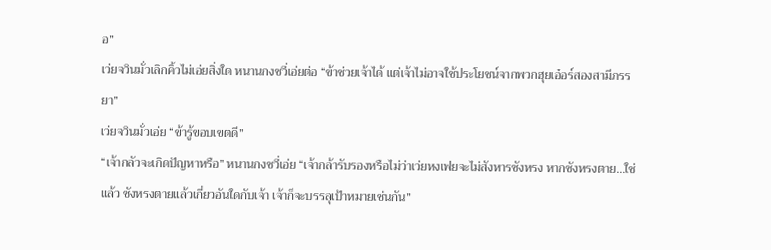อ”
เว่ยจวินมั่วเลิกคิ้วไม่เอ่ยสิ่งใด หนานกงชวี่เอ่ยต่อ “ข้าช่วยเจ้าได้ แต่เจ้าไม่อาจใช้ประโยชน์จากพวกฮุยเอ๋อร์สองสามีภรรยา”
เว่ยจวินมั่วเอ่ย “ข้ารู้ขอบเขตดี”
“เจ้ากลัวจะเกิดปัญหาหรือ” หนานกงชวี่เอ่ย “เจ้ากล้ารับรองหรือไม่ว่าเว่ยหงเฟยจะไม่สังหารซังหรง หากซังหรงตาย…ใช่แล้ว ซังหรงตายแล้วเกี่ยวอันใดกับเจ้า เจ้าก็จะบรรลุเป้าหมายเช่นกัน”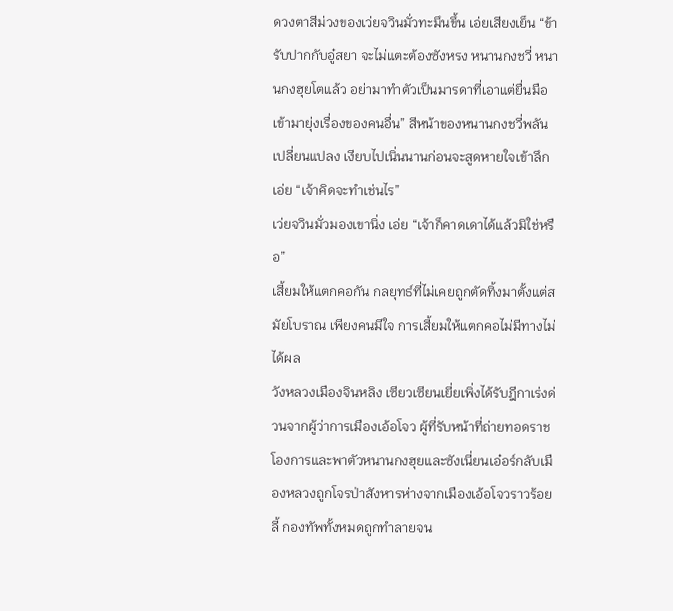ดวงตาสีม่วงของเว่ยจวินมั่วทะมึนขึ้น เอ่ยเสียงเย็น “ข้ารับปากกับอู๋สยา จะไม่แตะต้องซังหรง หนานกงชวี่ หนานกงฮุยโตแล้ว อย่ามาทำตัวเป็นมารดาที่เอาแต่ยื่นมือเข้ามายุ่งเรื่องของคนอื่น” สีหน้าของหนานกงชวี่พลันเปลี่ยนแปลง เงียบไปเนิ่นนานก่อนจะสูดหายใจเข้าลึก เอ่ย “เจ้าคิดจะทำเช่นไร”
เว่ยจวินมั่วมองเขานิ่ง เอ่ย “เจ้าก็คาดเดาได้แล้วมิใช่หรือ”
เสี้ยมให้แตกคอกัน กลยุทธ์ที่ไม่เคยถูกตัดทิ้งมาตั้งแต่สมัยโบราณ เพียงคนมีใจ การเสี้ยมให้แตกคอไม่มีทางไม่ได้ผล
วังหลวงเมืองจินหลิง เซียวเซียนเยี่ยเพิ่งได้รับฎีกาเร่งด่วนจากผู้ว่าการเมืองเอ้อโจว ผู้ที่รับหน้าที่ถ่ายทอดราชโองการและพาตัวหนานกงฮุยและซังเนี่ยนเอ๋อร์กลับเมืองหลวงถูกโจรป่าสังหารห่างจากเมืองเอ้อโจวราวร้อยลี้ กองทัพทั้งหมดถูกทำลายจน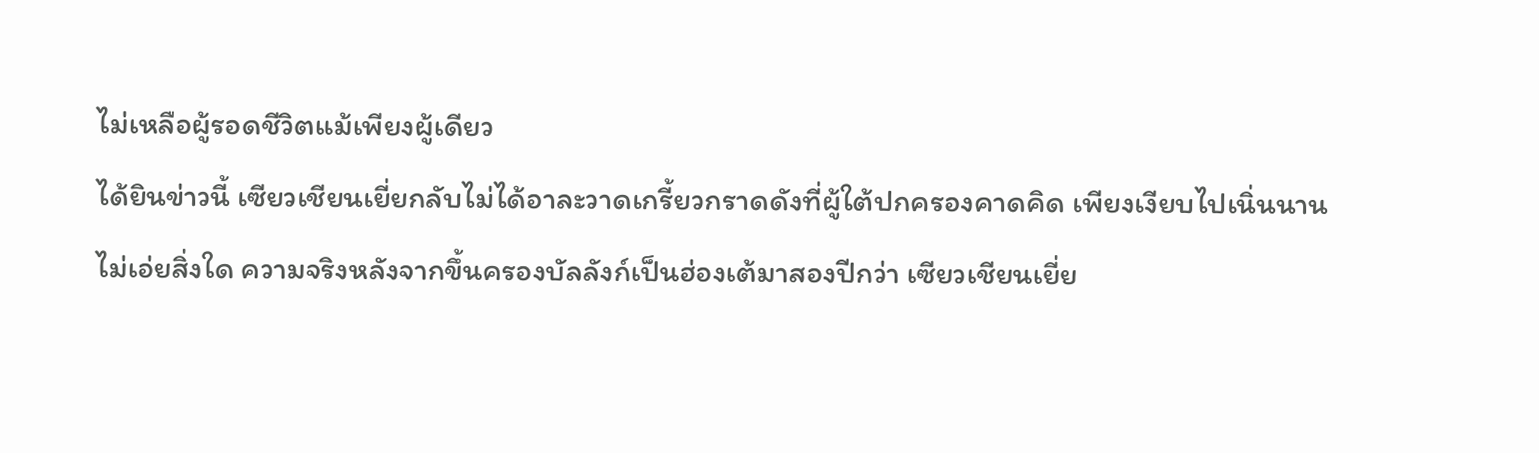ไม่เหลือผู้รอดชีวิตแม้เพียงผู้เดียว
ได้ยินข่าวนี้ เซียวเชียนเยี่ยกลับไม่ได้อาละวาดเกรี้ยวกราดดังที่ผู้ใต้ปกครองคาดคิด เพียงเงียบไปเนิ่นนานไม่เอ่ยสิ่งใด ความจริงหลังจากขึ้นครองบัลลังก์เป็นฮ่องเต้มาสองปีกว่า เซียวเชียนเยี่ย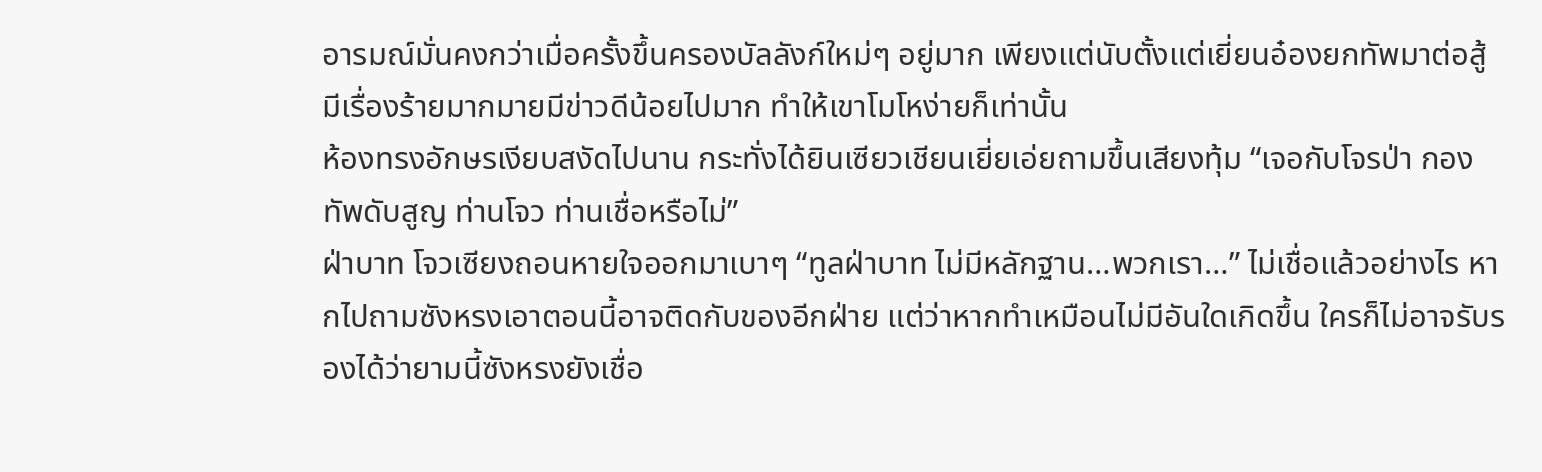อารมณ์มั่นคงกว่าเมื่อครั้งขึ้นครองบัลลังก์ใหม่ๆ อยู่มาก เพียงแต่นับตั้งแต่เยี่ยนอ๋องยกทัพมาต่อสู้มีเรื่องร้ายมากมายมีข่าวดีน้อยไปมาก ทำให้เขาโมโหง่ายก็เท่านั้น
ห้องทรงอักษรเงียบสงัดไปนาน กระทั่งได้ยินเซียวเชียนเยี่ยเอ่ยถามขึ้นเสียงทุ้ม “เจอกับโจรป่า กองทัพดับสูญ ท่านโจว ท่านเชื่อหรือไม่”
ฝ่าบาท โจวเซียงถอนหายใจออกมาเบาๆ “ทูลฝ่าบาท ไม่มีหลักฐาน…พวกเรา…” ไม่เชื่อแล้วอย่างไร หากไปถามซังหรงเอาตอนนี้อาจติดกับของอีกฝ่าย แต่ว่าหากทำเหมือนไม่มีอันใดเกิดขึ้น ใครก็ไม่อาจรับรองได้ว่ายามนี้ซังหรงยังเชื่อ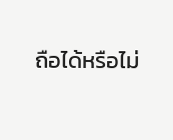ถือได้หรือไม่